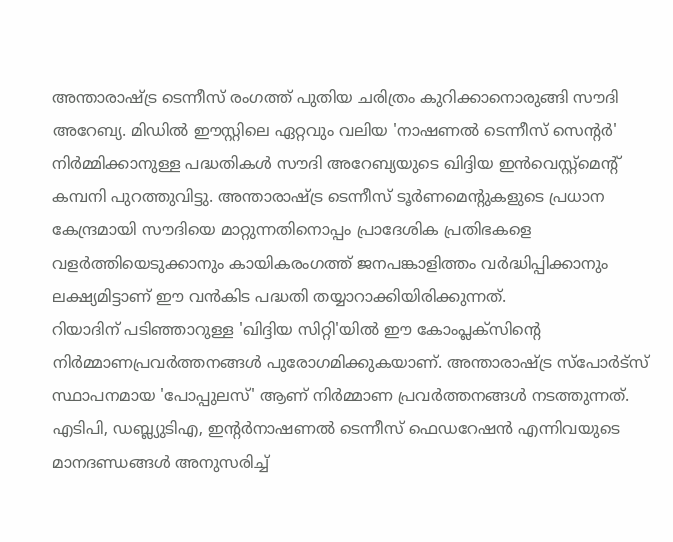അന്താരാഷ്ട്ര ടെന്നീസ് രംഗത്ത് പുതിയ ചരിത്രം കുറിക്കാനൊരുങ്ങി സൗദി അറേബ്യ. മിഡിൽ ഈസ്റ്റിലെ ഏറ്റവും വലിയ 'നാഷണൽ ടെന്നീസ് സെന്റർ' നിർമ്മിക്കാനുള്ള പദ്ധതികൾ സൗദി അറേബ്യയുടെ ഖിദ്ദിയ ഇൻവെസ്റ്റ്മെന്റ് കമ്പനി പുറത്തുവിട്ടു. അന്താരാഷ്ട്ര ടെന്നീസ് ടൂർണമെന്റുകളുടെ പ്രധാന കേന്ദ്രമായി സൗദിയെ മാറ്റുന്നതിനൊപ്പം പ്രാദേശിക പ്രതിഭകളെ വളർത്തിയെടുക്കാനും കായികരംഗത്ത് ജനപങ്കാളിത്തം വർദ്ധിപ്പിക്കാനും ലക്ഷ്യമിട്ടാണ് ഈ വൻകിട പദ്ധതി തയ്യാറാക്കിയിരിക്കുന്നത്.
റിയാദിന് പടിഞ്ഞാറുള്ള 'ഖിദ്ദിയ സിറ്റി'യിൽ ഈ കോംപ്ലക്സിന്റെ നിർമ്മാണപ്രവർത്തനങ്ങൾ പുരോഗമിക്കുകയാണ്. അന്താരാഷ്ട്ര സ്പോർട്സ് സ്ഥാപനമായ 'പോപ്പുലസ്' ആണ് നിർമ്മാണ പ്രവർത്തനങ്ങൾ നടത്തുന്നത്. എടിപി, ഡബ്ല്യുടിഎ, ഇന്റർനാഷണൽ ടെന്നീസ് ഫെഡറേഷൻ എന്നിവയുടെ മാനദണ്ഡങ്ങൾ അനുസരിച്ച്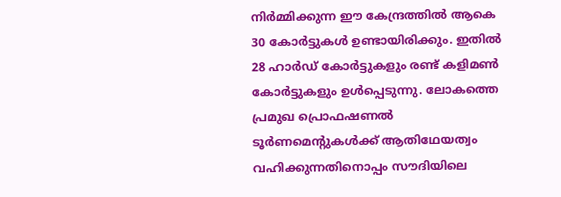നിർമ്മിക്കുന്ന ഈ കേന്ദ്രത്തിൽ ആകെ 30 കോർട്ടുകൾ ഉണ്ടായിരിക്കും. ഇതിൽ 28 ഹാർഡ് കോർട്ടുകളും രണ്ട് കളിമൺ കോർട്ടുകളും ഉൾപ്പെടുന്നു. ലോകത്തെ പ്രമുഖ പ്രൊഫഷണൽ ടൂർണമെന്റുകൾക്ക് ആതിഥേയത്വം വഹിക്കുന്നതിനൊപ്പം സൗദിയിലെ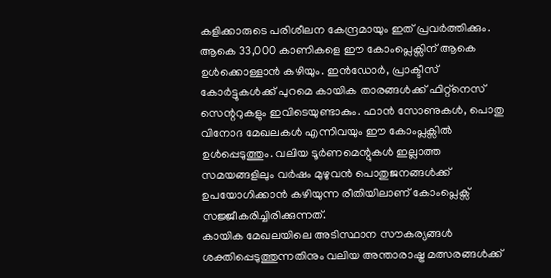കളിക്കാരുടെ പരിശീലന കേന്ദ്രമായും ഇത് പ്രവർത്തിക്കും.
ആകെ 33,000 കാണികളെ ഈ കോംപ്ലെക്സിന് ആകെ ഉൾക്കൊള്ളാൻ കഴിയും. ഇൻഡോർ, പ്രാക്ടീസ് കോർട്ടുകൾക്ക് പുറമെ കായിക താരങ്ങൾക്ക് ഫിറ്റ്നെസ് സെന്ററുകളും ഇവിടെയുണ്ടാകും. ഫാൻ സോണുകൾ, പൊതു വിനോദ മേഖലകൾ എന്നിവയും ഈ കോംപ്ലക്സിൽ ഉൾപ്പെടുത്തും. വലിയ ടൂർണമെന്റുകൾ ഇല്ലാത്ത സമയങ്ങളിലും വർഷം മുഴുവൻ പൊതുജനങ്ങൾക്ക് ഉപയോഗിക്കാൻ കഴിയുന്ന രീതിയിലാണ് കോംപ്ലെക്സ് സജ്ജീകരിച്ചിരിക്കുന്നത്.
കായിക മേഖലയിലെ അടിസ്ഥാന സൗകര്യങ്ങൾ ശക്തിപ്പെടുത്തുന്നതിനും വലിയ അന്താരാഷ്ട്ര മത്സരങ്ങൾക്ക്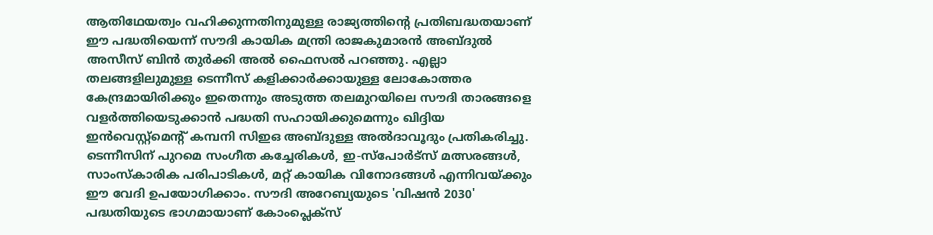ആതിഥേയത്വം വഹിക്കുന്നതിനുമുള്ള രാജ്യത്തിന്റെ പ്രതിബദ്ധതയാണ് ഈ പദ്ധതിയെന്ന് സൗദി കായിക മന്ത്രി രാജകുമാരൻ അബ്ദുൽ അസീസ് ബിൻ തുർക്കി അൽ ഫൈസൽ പറഞ്ഞു. എല്ലാ തലങ്ങളിലുമുള്ള ടെന്നീസ് കളിക്കാർക്കായുള്ള ലോകോത്തര കേന്ദ്രമായിരിക്കും ഇതെന്നും അടുത്ത തലമുറയിലെ സൗദി താരങ്ങളെ വളർത്തിയെടുക്കാൻ പദ്ധതി സഹായിക്കുമെന്നും ഖിദ്ദിയ ഇൻവെസ്റ്റ്മെന്റ് കമ്പനി സിഇഒ അബ്ദുള്ള അൽദാവൂദും പ്രതികരിച്ചു.
ടെന്നീസിന് പുറമെ സംഗീത കച്ചേരികൾ, ഇ-സ്പോർട്സ് മത്സരങ്ങൾ, സാംസ്കാരിക പരിപാടികൾ, മറ്റ് കായിക വിനോദങ്ങൾ എന്നിവയ്ക്കും ഈ വേദി ഉപയോഗിക്കാം. സൗദി അറേബ്യയുടെ 'വിഷൻ 2030' പദ്ധതിയുടെ ഭാഗമായാണ് കോംപ്ലെക്സ്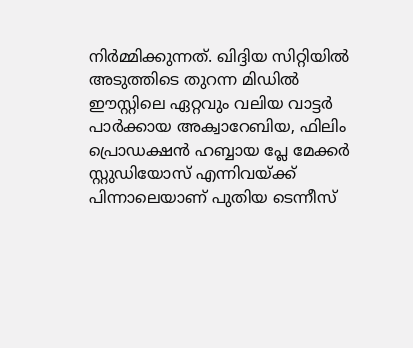നിർമ്മിക്കുന്നത്. ഖിദ്ദിയ സിറ്റിയിൽ അടുത്തിടെ തുറന്ന മിഡിൽ ഈസ്റ്റിലെ ഏറ്റവും വലിയ വാട്ടർ പാർക്കായ അക്വാറേബിയ, ഫിലിം പ്രൊഡക്ഷൻ ഹബ്ബായ പ്ലേ മേക്കർ സ്റ്റുഡിയോസ് എന്നിവയ്ക്ക് പിന്നാലെയാണ് പുതിയ ടെന്നീസ്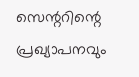സെന്ററിന്റെ പ്രഖ്യാപനവും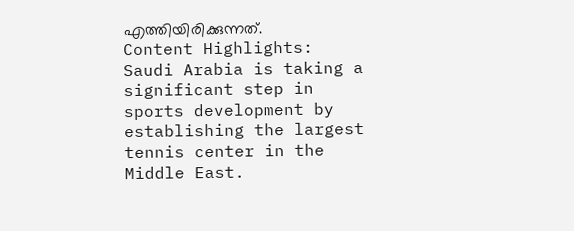എത്തിയിരിക്കുന്നത്.
Content Highlights: Saudi Arabia is taking a significant step in sports development by establishing the largest tennis center in the Middle East.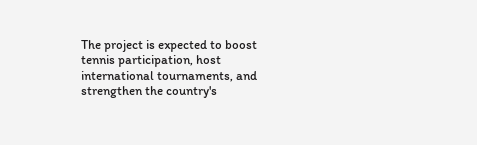The project is expected to boost tennis participation, host international tournaments, and strengthen the country's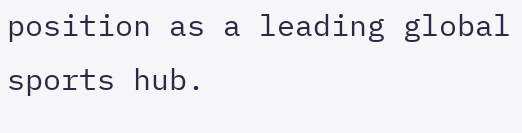position as a leading global sports hub.